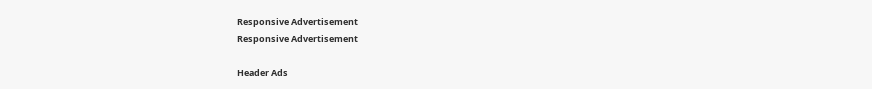Responsive Advertisement
Responsive Advertisement

Header Ads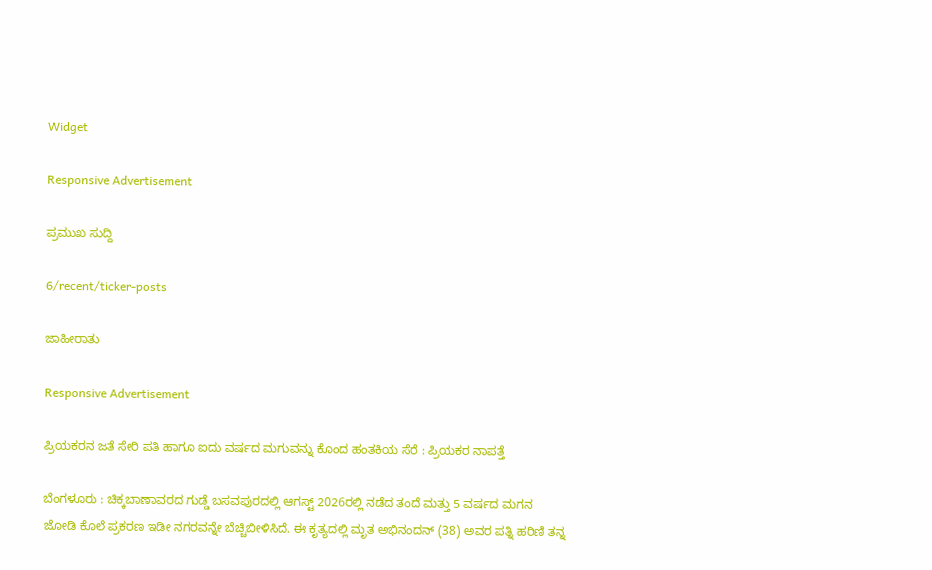Widget

Responsive Advertisement

ಪ್ರಮುಖ ಸುದ್ದಿ

6/recent/ticker-posts

ಜಾಹೀರಾತು

Responsive Advertisement

ಪ್ರಿಯಕರನ ಜತೆ ಸೇರಿ ಪತಿ ಹಾಗೂ ಐದು ವರ್ಷದ ಮಗುವನ್ನು ಕೊಂದ ಹಂತಕಿಯ ಸೆರೆ : ಪ್ರಿಯಕರ ನಾಪತ್ತೆ

ಬೆಂಗಳೂರು : ಚಿಕ್ಕಬಾಣಾವರದ ಗುಡ್ಡೆ ಬಸವಪುರದಲ್ಲಿ ಆಗಸ್ಟ್ 2026ರಲ್ಲಿ ನಡೆದ ತಂದೆ ಮತ್ತು 5 ವರ್ಷದ ಮಗನ ಜೋಡಿ ಕೊಲೆ ಪ್ರಕರಣ ಇಡೀ ನಗರವನ್ನೇ ಬೆಚ್ಚಿಬೀಳಿಸಿದೆ. ಈ ಕೃತ್ಯದಲ್ಲಿ ಮೃತ ಅಭಿನಂದನ್ (38) ಅವರ ಪತ್ನಿ ಹರಿಣಿ ತನ್ನ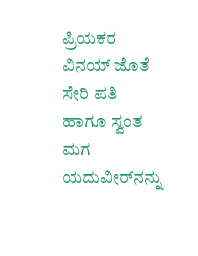ಪ್ರಿಯಕರ ವಿನಯ್ ಜೊತೆ ಸೇರಿ ಪತಿ ಹಾಗೂ ಸ್ವಂತ ಮಗ ಯದುವೀರ್‌ನನ್ನು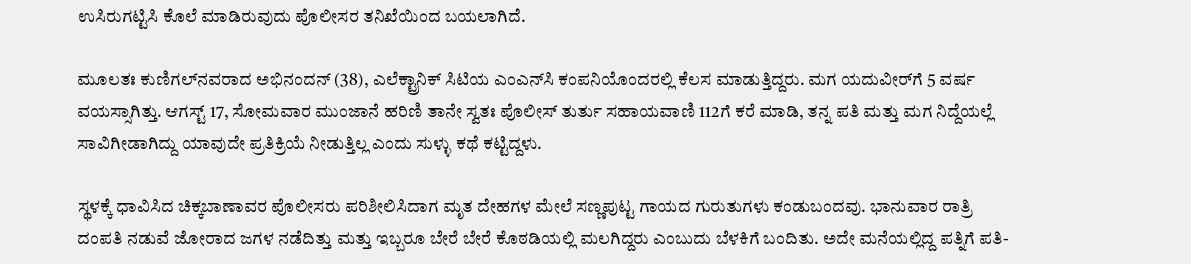ಉಸಿರುಗಟ್ಟಿಸಿ ಕೊಲೆ ಮಾಡಿರುವುದು ಪೊಲೀಸರ ತನಿಖೆಯಿಂದ ಬಯಲಾಗಿದೆ.

ಮೂಲತಃ ಕುಣಿಗಲ್‌ನವರಾದ ಅಭಿನಂದನ್ (38), ಎಲೆಕ್ಟ್ರಾನಿಕ್ ಸಿಟಿಯ ಎಂಎನ್‌ಸಿ ಕಂಪನಿಯೊಂದರಲ್ಲಿ ಕೆಲಸ ಮಾಡುತ್ತಿದ್ದರು. ಮಗ ಯದುವೀರ್‌ಗೆ 5 ವರ್ಷ ವಯಸ್ಸಾಗಿತ್ತು. ಆಗಸ್ಟ್ 17, ಸೋಮವಾರ ಮುಂಜಾನೆ ಹರಿಣಿ ತಾನೇ ಸ್ವತಃ ಪೊಲೀಸ್ ತುರ್ತು ಸಹಾಯವಾಣಿ 112ಗೆ ಕರೆ ಮಾಡಿ, ತನ್ನ ಪತಿ ಮತ್ತು ಮಗ ನಿದ್ದೆಯಲ್ಲೆ ಸಾವಿಗೀಡಾಗಿದ್ದು ಯಾವುದೇ ಪ್ರತಿಕ್ರಿಯೆ ನೀಡುತ್ತಿಲ್ಲ ಎಂದು ಸುಳ್ಳು ಕಥೆ ಕಟ್ಟಿದ್ದಳು.

ಸ್ಥಳಕ್ಕೆ ಧಾವಿಸಿದ ಚಿಕ್ಕಬಾಣಾವರ ಪೊಲೀಸರು ಪರಿಶೀಲಿಸಿದಾಗ ಮೃತ ದೇಹಗಳ ಮೇಲೆ ಸಣ್ಣಪುಟ್ಟ ಗಾಯದ ಗುರುತುಗಳು ಕಂಡುಬಂದವು. ಭಾನುವಾರ ರಾತ್ರಿ ದಂಪತಿ ನಡುವೆ ಜೋರಾದ ಜಗಳ ನಡೆದಿತ್ತು ಮತ್ತು ಇಬ್ಬರೂ ಬೇರೆ ಬೇರೆ ಕೊಠಡಿಯಲ್ಲಿ ಮಲಗಿದ್ದರು ಎಂಬುದು ಬೆಳಕಿಗೆ ಬಂದಿತು. ಅದೇ ಮನೆಯಲ್ಲಿದ್ದ ಪತ್ನಿಗೆ ಪತಿ-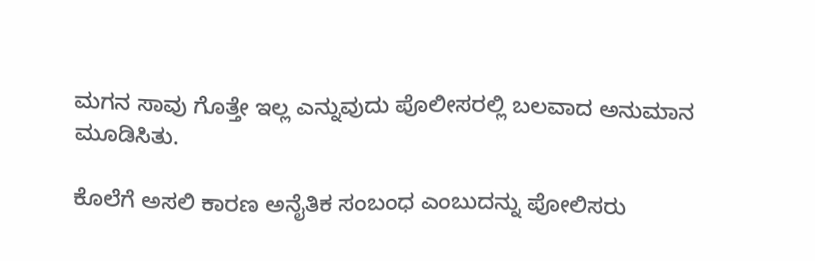ಮಗನ ಸಾವು ಗೊತ್ತೇ ಇಲ್ಲ ಎನ್ನುವುದು ಪೊಲೀಸರಲ್ಲಿ ಬಲವಾದ ಅನುಮಾನ ಮೂಡಿಸಿತು.

ಕೊಲೆಗೆ ಅಸಲಿ ಕಾರಣ ಅನೈತಿಕ ಸಂಬಂಧ ಎಂಬುದನ್ನು ಪೋಲಿಸರು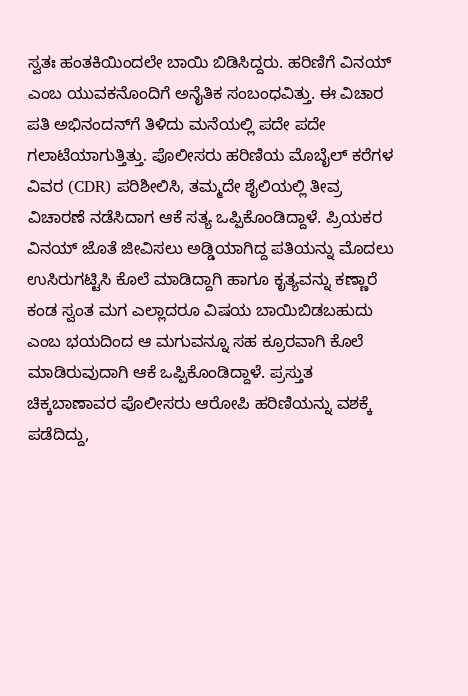ಸ್ವತಃ ಹಂತಕಿಯಿಂದಲೇ ಬಾಯಿ ಬಿಡಿಸಿದ್ದರು. ಹರಿಣಿಗೆ ವಿನಯ್ ಎಂಬ ಯುವಕನೊಂದಿಗೆ ಅನೈತಿಕ ಸಂಬಂಧವಿತ್ತು. ಈ ವಿಚಾರ ಪತಿ ಅಭಿನಂದನ್‌ಗೆ ತಿಳಿದು ಮನೆಯಲ್ಲಿ ಪದೇ ಪದೇ ಗಲಾಟೆಯಾಗುತ್ತಿತ್ತು. ಪೊಲೀಸರು ಹರಿಣಿಯ ಮೊಬೈಲ್ ಕರೆಗಳ ವಿವರ (CDR) ಪರಿಶೀಲಿಸಿ, ತಮ್ಮದೇ ಶೈಲಿಯಲ್ಲಿ ತೀವ್ರ ವಿಚಾರಣೆ ನಡೆಸಿದಾಗ ಆಕೆ ಸತ್ಯ ಒಪ್ಪಿಕೊಂಡಿದ್ದಾಳೆ. ಪ್ರಿಯಕರ ವಿನಯ್ ಜೊತೆ ಜೀವಿಸಲು ಅಡ್ಡಿಯಾಗಿದ್ದ ಪತಿಯನ್ನು ಮೊದಲು ಉಸಿರುಗಟ್ಟಿಸಿ ಕೊಲೆ ಮಾಡಿದ್ದಾಗಿ ಹಾಗೂ ಕೃತ್ಯವನ್ನು ಕಣ್ಣಾರೆ ಕಂಡ ಸ್ವಂತ ಮಗ ಎಲ್ಲಾದರೂ ವಿಷಯ ಬಾಯಿಬಿಡಬಹುದು ಎಂಬ ಭಯದಿಂದ ಆ ಮಗುವನ್ನೂ ಸಹ ಕ್ರೂರವಾಗಿ ಕೊಲೆ ಮಾಡಿರುವುದಾಗಿ ಆಕೆ ಒಪ್ಪಿಕೊಂಡಿದ್ದಾಳೆ. ಪ್ರಸ್ತುತ ಚಿಕ್ಕಬಾಣಾವರ ಪೊಲೀಸರು ಆರೋಪಿ ಹರಿಣಿಯನ್ನು ವಶಕ್ಕೆ ಪಡೆದಿದ್ದು,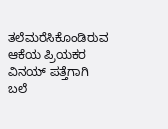ತಲೆಮರೆಸಿಕೊಂಡಿರುವ ಆಕೆಯ ಪ್ರಿಯಕರ ವಿನಯ್ ಪತ್ತೆಗಾಗಿ ಬಲೆ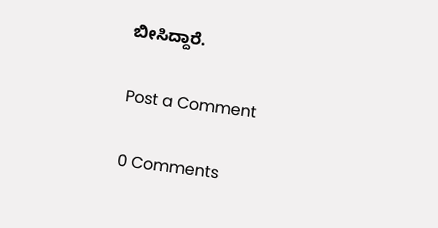ಬೀಸಿದ್ದಾರೆ.

Post a Comment

0 Comments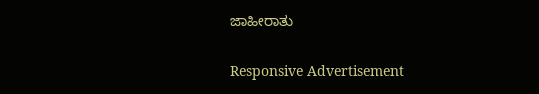ಜಾಹೀರಾತು

Responsive Advertisement